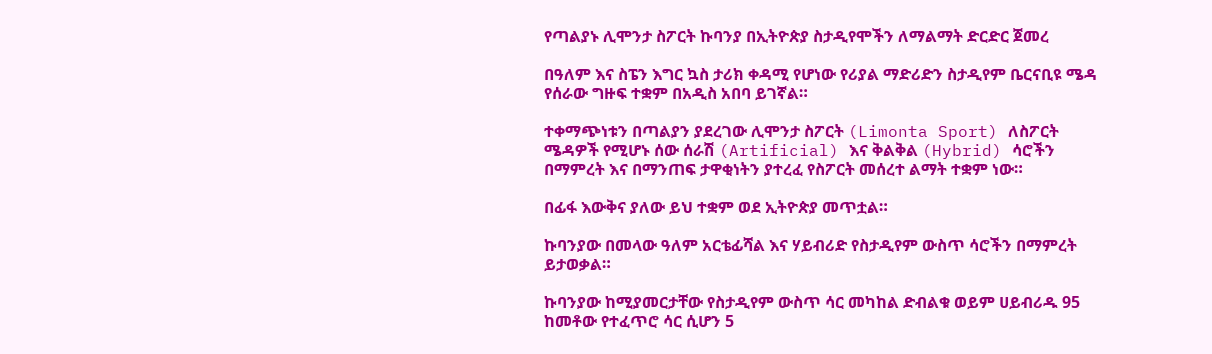የጣልያኑ ሊሞንታ ስፖርት ኩባንያ በኢትዮጵያ ስታዲየሞችን ለማልማት ድርድር ጀመረ

በዓለም እና ስፔን እግር ኳስ ታሪክ ቀዳሚ የሆነው የሪያል ማድሪድን ስታዲየም ቤርናቢዩ ሜዳ የሰራው ግዙፍ ተቋም በአዲስ አበባ ይገኛል።

ተቀማጭነቱን በጣልያን ያደረገው ሊሞንታ ስፖርት (Limonta Sport) ለስፖርት ሜዳዎች የሚሆኑ ሰው ሰራሽ (Artificial) እና ቅልቅል (Hybrid) ሳሮችን በማምረት እና በማንጠፍ ታዋቂነትን ያተረፈ የስፖርት መሰረተ ልማት ተቋም ነው።

በፊፋ እውቅና ያለው ይህ ተቋም ወደ ኢትዮጵያ መጥቷል።

ኩባንያው በመላው ዓለም አርቴፊሻል እና ሃይብሪድ የስታዲየም ውስጥ ሳሮችን በማምረት ይታወቃል።

ኩባንያው ከሚያመርታቸው የስታዲየም ውስጥ ሳር መካከል ድብልቁ ወይም ሀይብሪዱ 95 ከመቶው የተፈጥሮ ሳር ሲሆን 5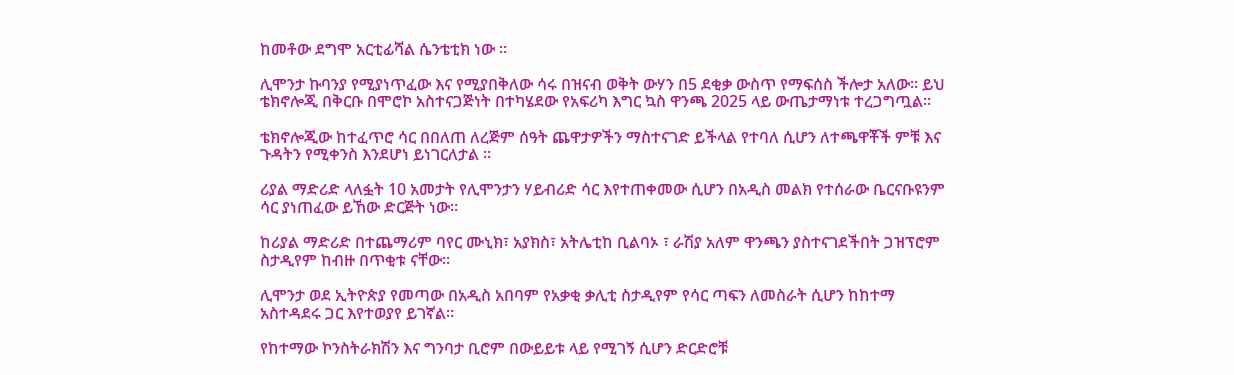ከመቶው ደግሞ አርቲፊሻል ሴንቴቲክ ነው ።

ሊሞንታ ኩባንያ የሚያነጥፈው እና የሚያበቅለው ሳሩ በዝናብ ወቅት ውሃን በ5 ደቂቃ ውስጥ የማፍሰስ ችሎታ አለው። ይህ ቴክኖሎጂ በቅርቡ በሞሮኮ አስተናጋጅነት በተካሄደው የአፍሪካ እግር ኳስ ዋንጫ 2025 ላይ ውጤታማነቱ ተረጋግጧል።

ቴክኖሎጂው ከተፈጥሮ ሳር በበለጠ ለረጅም ሰዓት ጨዋታዎችን ማስተናገድ ይችላል የተባለ ሲሆን ለተጫዋቾች ምቹ እና ጉዳትን የሚቀንስ እንደሆነ ይነገርለታል ።

ሪያል ማድሪድ ላለፏት 10 አመታት የሊሞንታን ሃይብሪድ ሳር እየተጠቀመው ሲሆን በአዲስ መልክ የተሰራው ቤርናቡዩንም ሳር ያነጠፈው ይኸው ድርጅት ነው።

ከሪያል ማድሪድ በተጨማሪም ባየር ሙኒክ፣ አያክስ፣ አትሌቲከ ቢልባኦ ፣ ራሽያ አለም ዋንጫን ያስተናገደችበት ጋዝፕሮም ስታዲየም ከብዙ በጥቂቱ ናቸው።

ሊሞንታ ወደ ኢትዮጵያ የመጣው በአዲስ አበባም የአቃቂ ቃሊቲ ስታዲየም የሳር ጣፍን ለመስራት ሲሆን ከከተማ አስተዳደሩ ጋር እየተወያየ ይገኛል።

የከተማው ኮንስትራክሽን እና ግንባታ ቢሮም በውይይቱ ላይ የሚገኝ ሲሆን ድርድሮቹ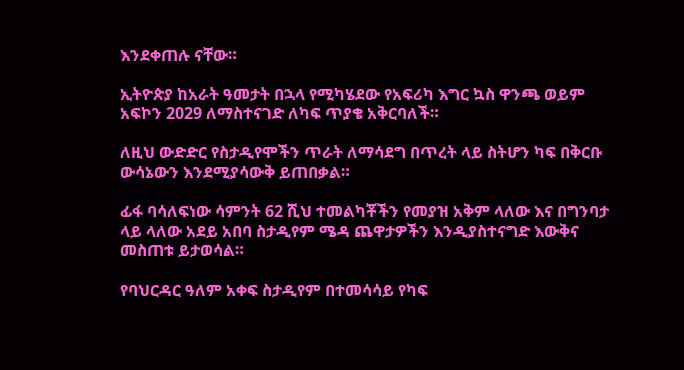እንደቀጠሉ ናቸው።

ኢትዮጵያ ከአራት ዓመታት በኋላ የሚካሄደው የአፍሪካ እግር ኳስ ዋንጫ ወይም አፍኮን 2029 ለማስተናገድ ለካፍ ጥያቄ አቅርባለች።

ለዚህ ውድድር የስታዲየሞችን ጥራት ለማሳደግ በጥረት ላይ ስትሆን ካፍ በቅርቡ ውሳኔውን እንደሚያሳውቅ ይጠበቃል።

ፊፋ ባሳለፍነው ሳምንት 62 ሺህ ተመልካቾችን የመያዝ አቅም ላለው እና በግንባታ ላይ ላለው አደይ አበባ ስታዲየም ሜዳ ጨዋታዎችን እንዲያስተናግድ እውቅና መስጠቱ ይታወሳል።

የባህርዳር ዓለም አቀፍ ስታዲየም በተመሳሳይ የካፍ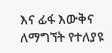እና ፊፋ እውቅና ለማግኘት የተለያዩ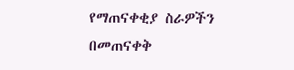የማጠናቀቂያ ስራዎችን በመጠናቀቅ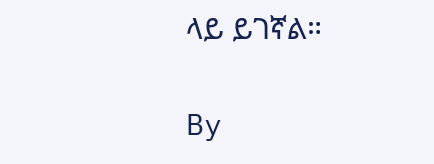ላይ ይገኛል።

By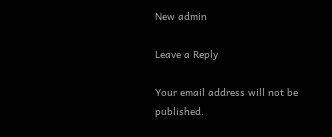New admin

Leave a Reply

Your email address will not be published.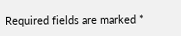Required fields are marked *